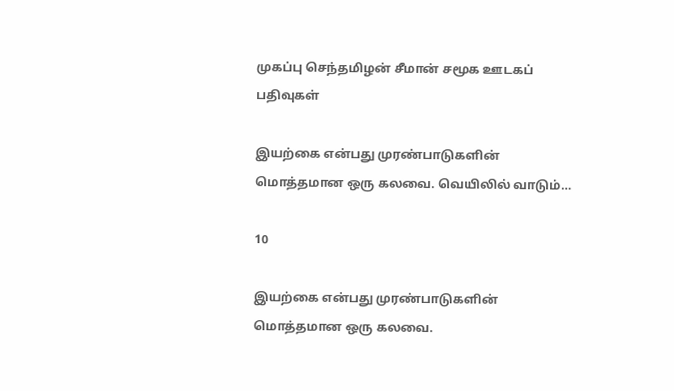முகப்பு செந்தமிழன் சீமான் சமூக ஊடகப் பதிவுகள்

இயற்கை என்பது முரண்பாடுகளின் மொத்தமான ஒரு கலவை. வெயிலில் வாடும்…

10

இயற்கை என்பது முரண்பாடுகளின் மொத்தமான ஒரு கலவை.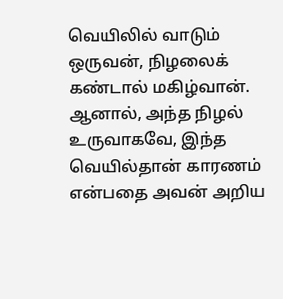வெயிலில் வாடும் ஒருவன், நிழலைக் கண்டால் மகிழ்வான். ஆனால், அந்த நிழல் உருவாகவே, இந்த வெயில்தான் காரணம் என்பதை அவன் அறிய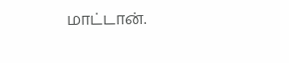மாட்டான்.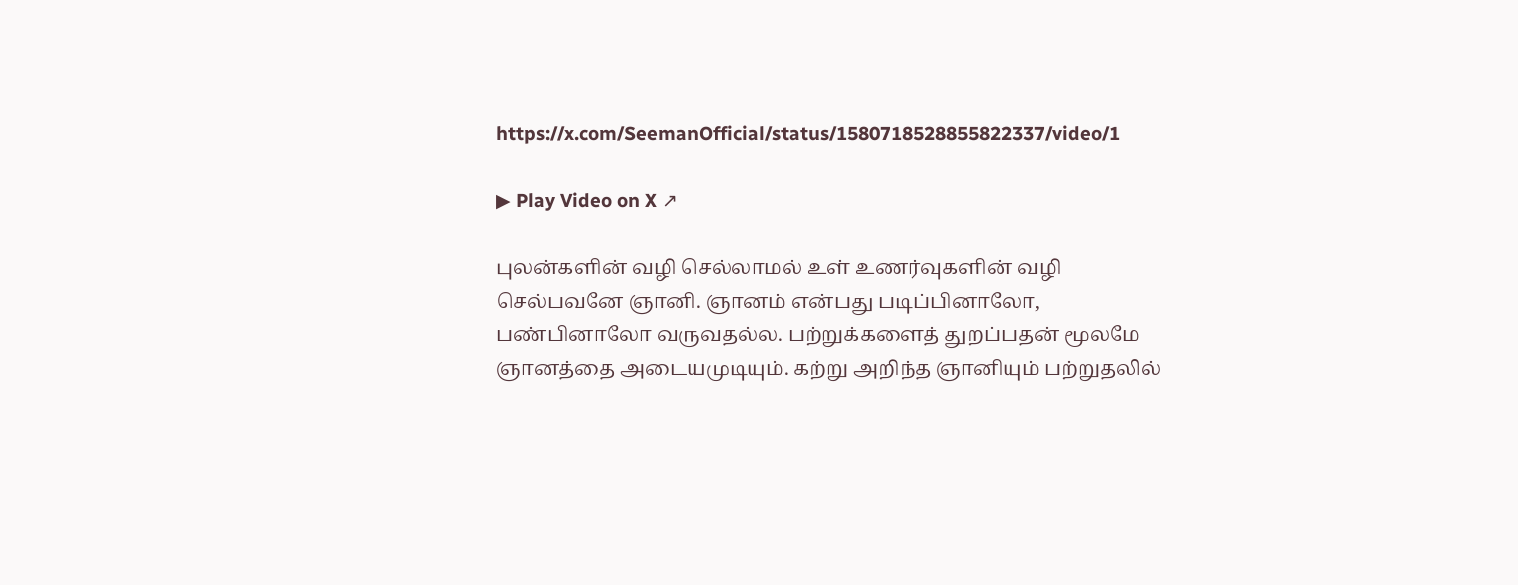https://x.com/SeemanOfficial/status/1580718528855822337/video/1

▶ Play Video on X ↗

புலன்களின் வழி செல்லாமல் உள் உணர்வுகளின் வழி செல்பவனே ஞானி. ஞானம் என்பது படிப்பினாலோ, பண்பினாலோ வருவதல்ல. பற்றுக்களைத் துறப்பதன் மூலமே ஞானத்தை அடையமுடியும். கற்று அறிந்த ஞானியும் பற்றுதலில்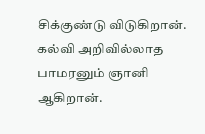சிக்குண்டு விடுகிறான். கல்வி அறிவில்லாத பாமரனும் ஞானி ஆகிறான்.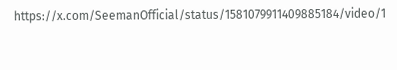https://x.com/SeemanOfficial/status/1581079911409885184/video/1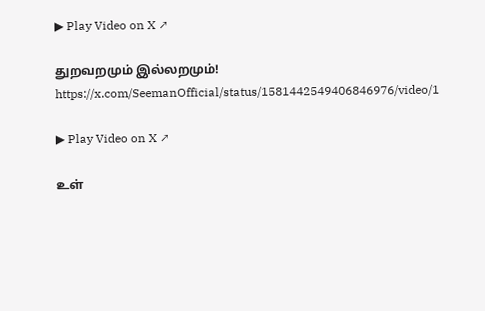▶ Play Video on X ↗

துறவறமும் இல்லறமும்! https://x.com/SeemanOfficial/status/1581442549406846976/video/1

▶ Play Video on X ↗

உள்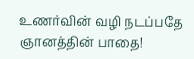உணர்வின் வழி நடப்பதே ஞானத்தின் பாதை!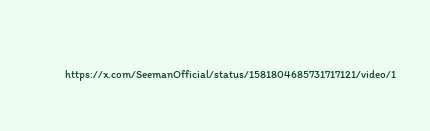https://x.com/SeemanOfficial/status/1581804685731717121/video/1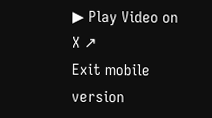▶ Play Video on X ↗
Exit mobile version